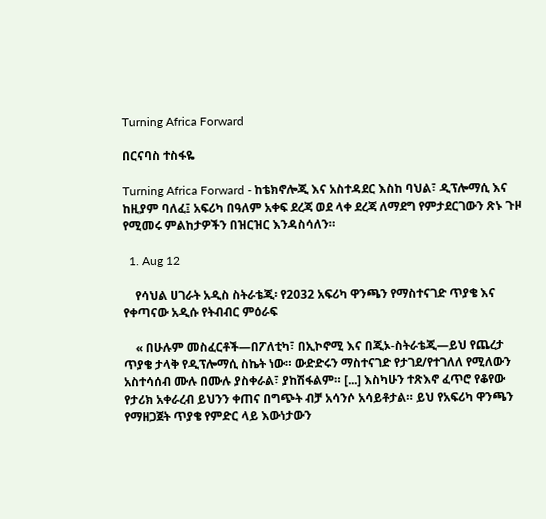Turning Africa Forward

በርናባስ ተስፋዬ

Turning Africa Forward - ከቴክኖሎጂ እና አስተዳደር እስከ ባህል፣ ዲፕሎማሲ እና ከዚያም ባለፈ፤ አፍሪካ በዓለም አቀፍ ደረጃ ወደ ላቀ ደረጃ ለማደግ የምታደርገውን ጽኑ ጉዞ የሚመሩ ምልከታዎችን በዝርዝር እንዳስሳለን።

  1. Aug 12

    የሳህል ሀገራት አዲስ ስትራቴጂ፡ የ2032 አፍሪካ ዋንጫን የማስተናገድ ጥያቄ እና የቀጣናው አዲሱ የትብብር ምዕራፍ

    « በሁሉም መስፈርቶች—በፖለቲካ፣ በኢኮኖሚ እና በጂኦ-ስትራቴጂ—ይህ የጨረታ ጥያቄ ታላቅ የዲፕሎማሲ ስኬት ነው። ውድድሩን ማስተናገድ የታገደ/የተገለለ የሚለውን አስተሳሰብ ሙሉ በሙሉ ያስቀራል፣ ያከሽፋልም። [...] እስካሁን ተጽእኖ ፈጥሮ የቆየው የታሪክ አቀራረብ ይህንን ቀጠና በግጭት ብቻ አሳንሶ አሳይቶታል። ይህ የአፍሪካ ዋንጫን የማዘጋጀት ጥያቄ የምድር ላይ እውነታውን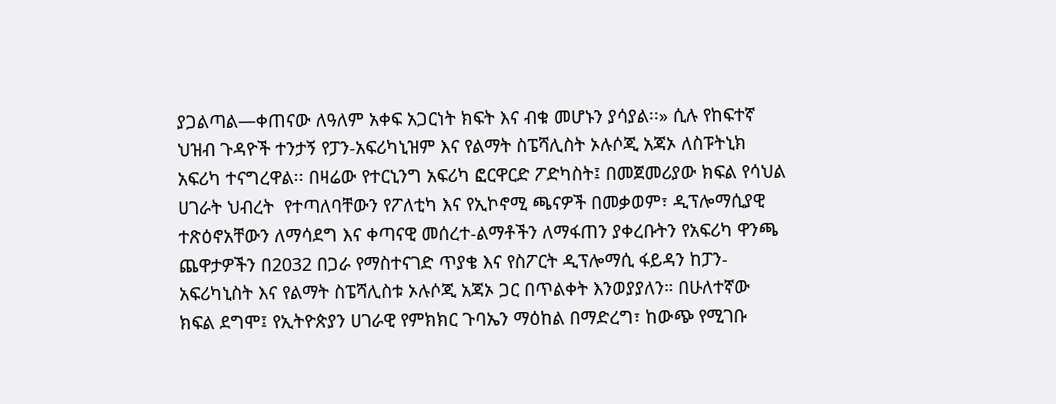ያጋልጣል—ቀጠናው ለዓለም አቀፍ አጋርነት ክፍት እና ብቁ መሆኑን ያሳያል፡፡» ሲሉ የከፍተኛ ህዝብ ጉዳዮች ተንታኝ የፓን-አፍሪካኒዝም እና የልማት ስፔሻሊስት ኦሉሶጂ አጃኦ ለስፑትኒክ አፍሪካ ተናግረዋል፡፡ በዛሬው የተርኒንግ አፍሪካ ፎርዋርድ ፖድካስት፤ በመጀመሪያው ክፍል የሳህል ሀገራት ህብረት  የተጣለባቸውን የፖለቲካ እና የኢኮኖሚ ጫናዎች በመቃወም፣ ዲፕሎማሲያዊ ተጽዕኖአቸውን ለማሳደግ እና ቀጣናዊ መሰረተ-ልማቶችን ለማፋጠን ያቀረቡትን የአፍሪካ ዋንጫ ጨዋታዎችን በ2032 በጋራ የማስተናገድ ጥያቄ እና የስፖርት ዲፕሎማሲ ፋይዳን ከፓን-አፍሪካኒስት እና የልማት ስፔሻሊስቱ ኦሉሶጂ አጃኦ ጋር በጥልቀት እንወያያለን። በሁለተኛው ክፍል ደግሞ፤ የኢትዮጵያን ሀገራዊ የምክክር ጉባኤን ማዕከል በማድረግ፣ ከውጭ የሚገቡ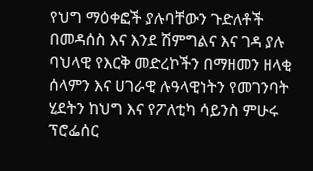የህግ ማዕቀፎች ያሉባቸውን ጉድለቶች በመዳሰስ እና እንደ ሽምግልና እና ገዳ ያሉ ባህላዊ የእርቅ መድረኮችን በማዘመን ዘላቂ ሰላምን እና ሀገራዊ ሉዓላዊነትን የመገንባት ሂደትን ከህግ እና የፖለቲካ ሳይንስ ምሁሩ ፕሮፌሰር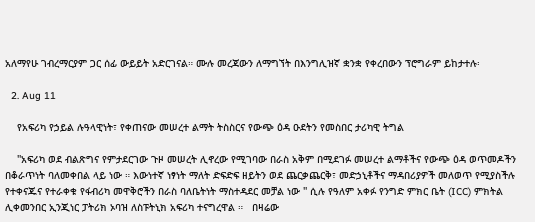አለማየሁ ገብረማርያም ጋር ሰፊ ውይይት አድርገናል። ሙሉ መረጃውን ለማግኘት በእንግሊዝኛ ቋንቋ የቀረበውን ፕሮግራም ይከታተሉ፡

  2. Aug 11

    የአፍሪካ የኃይል ሉዓላዊነት፣ የቀጠናው መሠረተ ልማት ትስስርና የውጭ ዕዳ ዑደትን የመስበር ታሪካዊ ትግል

    ''አፍሪካ ወደ ብልጽግና የምታደርገው ጉዞ መሠረት ሊኖረው የሚገባው በራስ አቅም በሚደገፉ መሠረተ ልማቶችና የውጭ ዕዳ ወጥመዶችን በቆራጥነት ባለመቀበል ላይ ነው ። እውነተኛ ነፃነት ማለት ድፍድፍ ዘይትን ወደ ጨርቃጨርቅ፣ መድኃኒቶችና ማዳበሪያዎች መለወጥ የሚያስችሉ የተቀናጁና የተራቀቁ የፋብሪካ መዋቅሮችን በራስ ባለቤትነት ማስተዳደር መቻል ነው '' ሲሉ የዓለም አቀፉ የንግድ ምክር ቤት (ICC) ምክትል ሊቀመንበር ኢንጂነር ፓትሪክ ኦባዝ ለስፑትኒክ አፍሪካ ተናግረዋል ።   በዛሬው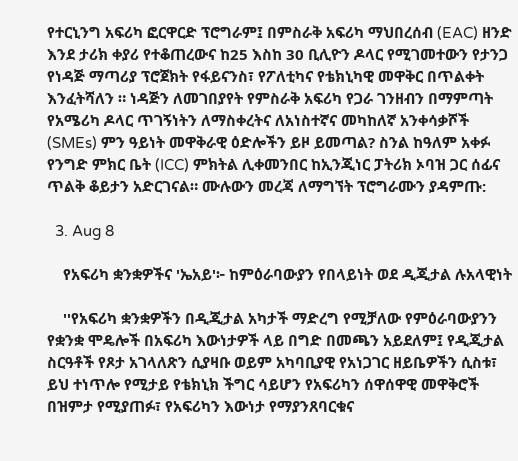የተርኒንግ አፍሪካ ፎርዋርድ ፕሮግራም፤ በምስራቅ አፍሪካ ማህበረሰብ (EAC) ዘንድ እንደ ታሪክ ቀያሪ የተቆጠረውና ከ25 እስከ 30 ቢሊዮን ዶላር የሚገመተውን የታንጋ የነዳጅ ማጣሪያ ፕሮጀክት የፋይናንስ፣ የፖለቲካና የቴክኒካዊ መዋቅር በጥልቀት እንፈትሻለን ። ነዳጅን ለመገበያየት የምስራቅ አፍሪካ የጋራ ገንዘብን በማምጣት የአሜሪካ ዶላር ጥገኝነትን ለማስቀረትና ለአነስተኛና መካከለኛ አንቀሳቃሾች (SMEs) ምን ዓይነት መዋቅራዊ ዕድሎችን ይዞ ይመጣል? ስንል ከዓለም አቀፉ የንግድ ምክር ቤት (ICC) ምክትል ሊቀመንበር ከኢንጂነር ፓትሪክ ኦባዝ ጋር ሰፊና ጥልቅ ቆይታን አድርገናል። ሙሉውን መረጃ ለማግኘት ፕሮግራሙን ያዳምጡ:

  3. Aug 8

    የአፍሪካ ቋንቋዎችና 'ኤአይ'፦ ከምዕራባውያን የበላይነት ወደ ዲጂታል ሉአላዊነት

    ''የአፍሪካ ቋንቋዎችን በዲጂታል አካታች ማድረግ የሚቻለው የምዕራባውያንን የቋንቋ ሞዴሎች በአፍሪካ እውነታዎች ላይ በግድ በመጫን አይደለም፤ የዲጂታል ስርዓቶች የጾታ አገላለጽን ሲያዛቡ ወይም አካባቢያዊ የአነጋገር ዘይቤዎችን ሲስቱ፣ ይህ ተነጥሎ የሚታይ የቴክኒክ ችግር ሳይሆን የአፍሪካን ሰዋሰዋዊ መዋቅሮች በዝምታ የሚያጠፉ፣ የአፍሪካን እውነታ የማያንጸባርቁና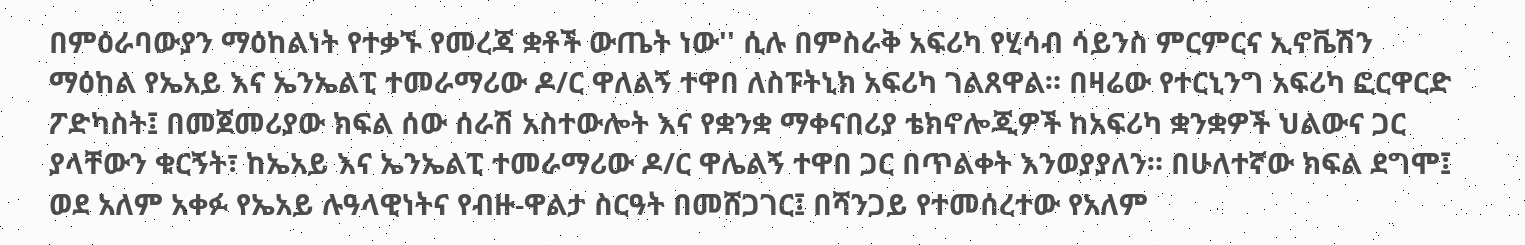በምዕራባውያን ማዕከልነት የተቃኙ የመረጃ ቋቶች ውጤት ነው'' ሲሉ በምስራቅ አፍሪካ የሂሳብ ሳይንስ ምርምርና ኢኖቬሽን ማዕከል የኤአይ እና ኤንኤልፒ ተመራማሪው ዶ/ር ዋለልኝ ተዋበ ለስፑትኒክ አፍሪካ ገልጸዋል። በዛሬው የተርኒንግ አፍሪካ ፎርዋርድ ፖድካስት፤ በመጀመሪያው ክፍል ሰው ሰራሽ አስተውሎት እና የቋንቋ ማቀናበሪያ ቴክኖሎጂዎች ከአፍሪካ ቋንቋዎች ህልውና ጋር ያላቸውን ቁርኝት፣ ከኤአይ እና ኤንኤልፒ ተመራማሪው ዶ/ር ዋሌልኝ ተዋበ ጋር በጥልቀት እንወያያለን። በሁለተኛው ክፍል ደግሞ፤ ወደ አለም አቀፉ የኤአይ ሉዓላዊነትና የብዙ-ዋልታ ስርዓት በመሸጋገር፤ በሻንጋይ የተመሰረተው የአለም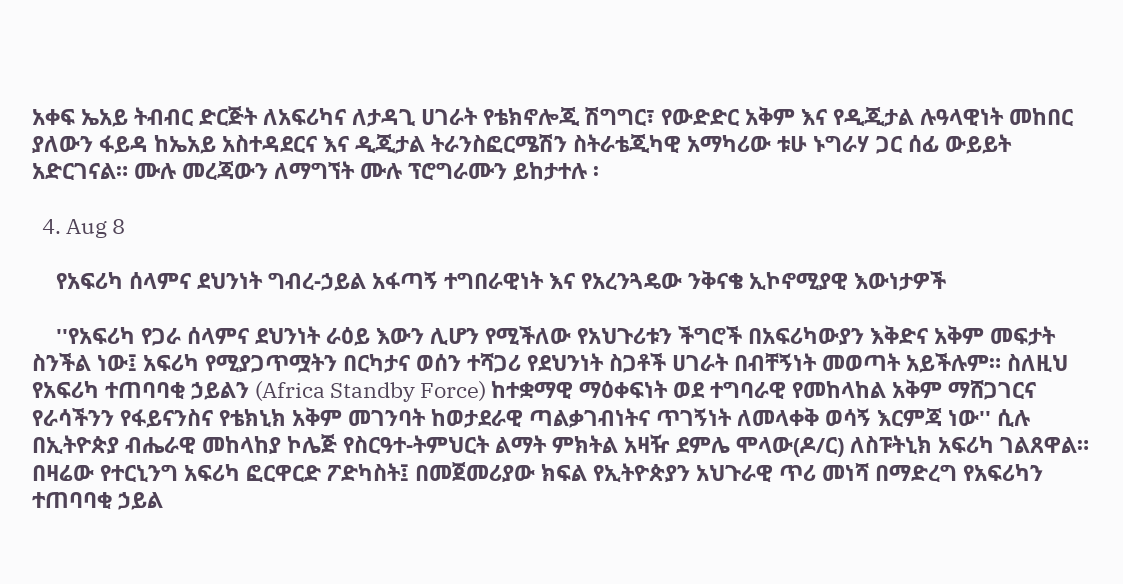አቀፍ ኤአይ ትብብር ድርጅት ለአፍሪካና ለታዳጊ ሀገራት የቴክኖሎጂ ሽግግር፣ የውድድር አቅም እና የዲጂታል ሉዓላዊነት መከበር ያለውን ፋይዳ ከኤአይ አስተዳደርና እና ዲጂታል ትራንስፎርሜሽን ስትራቴጂካዊ አማካሪው ቱሁ ኑግራሃ ጋር ሰፊ ውይይት አድርገናል። ሙሉ መረጃውን ለማግኘት ሙሉ ፕሮግራሙን ይከታተሉ ፡

  4. Aug 8

    የአፍሪካ ሰላምና ደህንነት ግብረ-ኃይል አፋጣኝ ተግበራዊነት እና የአረንጓዴው ንቅናቄ ኢኮኖሚያዊ እውነታዎች

    ''የአፍሪካ የጋራ ሰላምና ደህንነት ራዕይ እውን ሊሆን የሚችለው የአህጉሪቱን ችግሮች በአፍሪካውያን እቅድና አቅም መፍታት ስንችል ነው፤ አፍሪካ የሚያጋጥሟትን በርካታና ወሰን ተሻጋሪ የደህንነት ስጋቶች ሀገራት በብቸኝነት መወጣት አይችሉም። ስለዚህ የአፍሪካ ተጠባባቂ ኃይልን (Africa Standby Force) ከተቋማዊ ማዕቀፍነት ወደ ተግባራዊ የመከላከል አቅም ማሸጋገርና የራሳችንን የፋይናንስና የቴክኒክ አቅም መገንባት ከወታደራዊ ጣልቃገብነትና ጥገኝነት ለመላቀቅ ወሳኝ እርምጃ ነው'' ሲሉ በኢትዮጵያ ብሔራዊ መከላከያ ኮሌጅ የስርዓተ-ትምህርት ልማት ምክትል አዛዥ ደምሌ ሞላው(ዶ/ር) ለስፑትኒክ አፍሪካ ገልጸዋል። በዛሬው የተርኒንግ አፍሪካ ፎርዋርድ ፖድካስት፤ በመጀመሪያው ክፍል የኢትዮጵያን አህጉራዊ ጥሪ መነሻ በማድረግ የአፍሪካን ተጠባባቂ ኃይል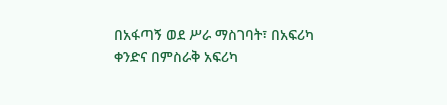በአፋጣኝ ወደ ሥራ ማስገባት፣ በአፍሪካ ቀንድና በምስራቅ አፍሪካ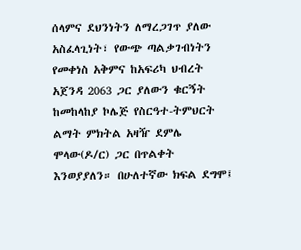ሰላምና ደህንነትን ለማረጋገጥ ያለው አስፈላጊነት፣ የውጭ ጣልቃገብነትን የመቀነስ አቅምና ከአፍሪካ ህብረት አጀንዳ 2063 ጋር ያለውን ቁርኝት ከመከላከያ ኮሌጅ የስርዓተ-ትምህርት ልማት ምክትል አዛዥ ደምሌ ሞላው(ዶ/ር) ጋር በጥልቀት እንወያያለን። በሁለተኛው ክፍል ደግሞ፤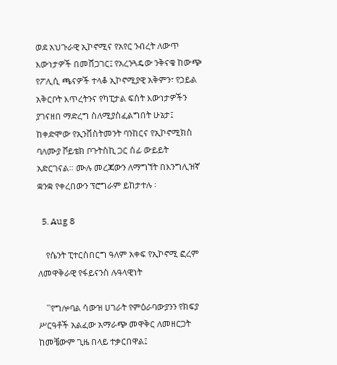ወደ አህጉራዊ ኢኮኖሚና የአየር ንብረት ለውጥ እውነታዎች በመሸጋገር፤ የአረንጓዴው ንቅናቄ ከውጭ የፖሊሲ ጫናዎች ተላቆ ኢኮኖሚያዊ አቅምን፣ የኃይል አቅርቦት እጥረትንና የካፒታል ፍሰት እውነታዎችን ያገናዘበ ማድረግ ስለሚያስፈልግበት ሁኔታ፤ ከቀድሞው የኢንቨስትመንት ባንከርና የኢኮኖሚክስ ባለሙያ ቮይቴክ ቦጉትስኪ ጋር ሰፊ ውይይት አድርገናል። ሙሉ መረጃውን ለማግኘት በእንግሊዝኛ ቋንቋ የቀረበውን ፕሮግራም ይከታተሉ ፡

  5. Aug 8

    የሴንት ፒተርስበርግ ዓለም አቀፍ የኢኮኖሚ ፎረም ለመዋቅራዊ የፋይናንስ ሉዓላዊነት

    ''የግሎባል ሳውዝ ሀገራት የምዕራባውያንን የክፍያ ሥርዓቶች አልፈው አማራጭ መዋቅር ለመዘርጋት ከመቼውም ጊዜ በላይ ተቃርበዋል፤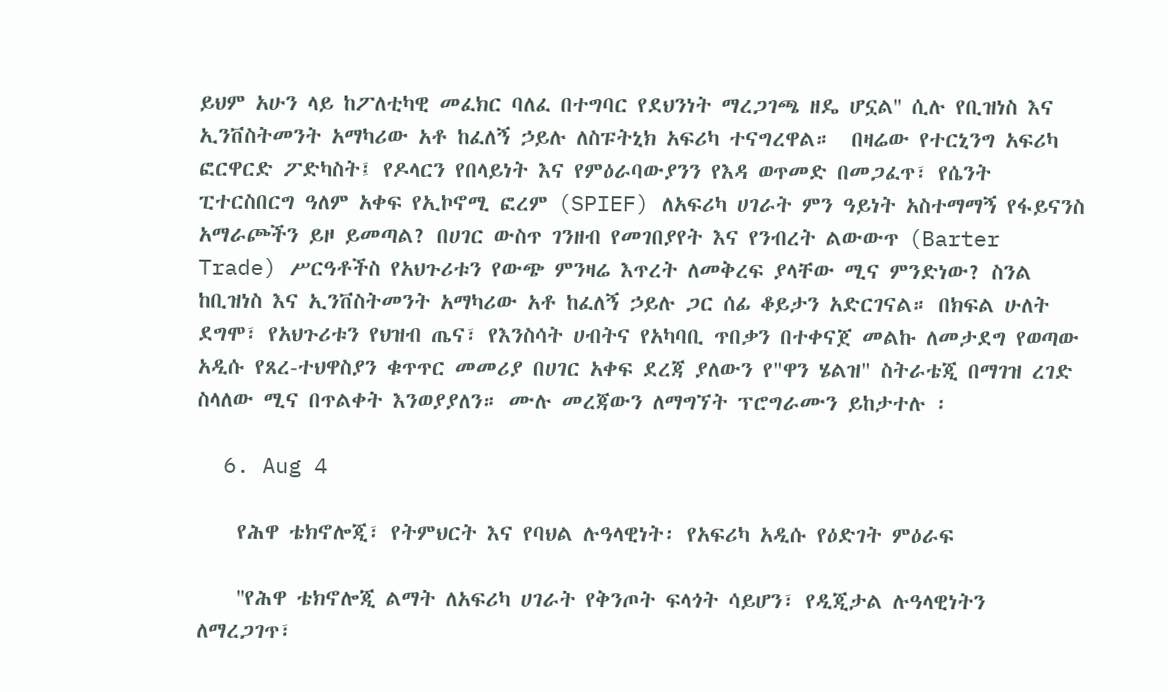ይህም አሁን ላይ ከፖለቲካዊ መፈክር ባለፈ በተግባር የደህንነት ማረጋገጫ ዘዴ ሆኗል'' ሲሉ የቢዝነስ እና ኢንቨስትመንት አማካሪው አቶ ከፈለኝ ኃይሉ ለስፑትኒክ አፍሪካ ተናግረዋል።  በዛሬው የተርኒንግ አፍሪካ ፎርዋርድ ፖድካስት፤ የዶላርን የበላይነት እና የምዕራባውያንን የእዳ ወጥመድ በመጋፈጥ፣ የሴንት ፒተርስበርግ ዓለም አቀፍ የኢኮኖሚ ፎረም (SPIEF) ለአፍሪካ ሀገራት ምን ዓይነት አስተማማኝ የፋይናንስ አማራጮችን ይዞ ይመጣል? በሀገር ውስጥ ገንዘብ የመገበያየት እና የንብረት ልውውጥ (Barter Trade) ሥርዓቶችስ የአህጉሪቱን የውጭ ምንዛሬ እጥረት ለመቅረፍ ያላቸው ሚና ምንድነው? ስንል ከቢዝነስ እና ኢንቨስትመንት አማካሪው አቶ ከፈለኝ ኃይሉ ጋር ሰፊ ቆይታን አድርገናል። በክፍል ሁለት ደግሞ፣ የአህጉሪቱን የህዝብ ጤና፣ የእንስሳት ሀብትና የአካባቢ ጥበቃን በተቀናጀ መልኩ ለመታደግ የወጣው አዲሱ የጸረ-ተህዋስያን ቁጥጥር መመሪያ በሀገር አቀፍ ደረጃ ያለውን የ"ዋን ሄልዝ" ስትራቴጂ በማገዝ ረገድ ስላለው ሚና በጥልቀት እንወያያለን። ሙሉ መረጃውን ለማግኘት ፕሮግራሙን ይከታተሉ ፡

  6. Aug 4

    የሕዋ ቴክኖሎጂ፣ የትምህርት እና የባህል ሉዓላዊነት፡ የአፍሪካ አዲሱ የዕድገት ምዕራፍ

    ''የሕዋ ቴክኖሎጂ ልማት ለአፍሪካ ሀገራት የቅንጦት ፍላጎት ሳይሆን፣ የዲጂታል ሉዓላዊነትን ለማረጋገጥ፣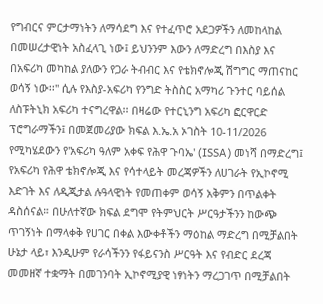የግብርና ምርታማነትን ለማሳደግ እና የተፈጥሮ አደጋዎችን ለመከላከል በመሠረታዊነት አስፈላጊ ነው፤ ይህንንም እውን ለማድረግ በእስያ እና በአፍሪካ መካከል ያለውን የጋራ ትብብር እና የቴክኖሎጂ ሽግግር ማጠናከር ወሳኝ ነው፡፡'' ሲሉ የእስያ-አፍሪካ የንግድ ትስስር አማካሪ ጉንተር ባይሰል ለስፑትኒክ አፍሪካ ተናግረዋል፡፡ በዛሬው የተርኒንግ አፍሪካ ፎርዋርድ ፕሮግራማችን፤ በመጀመሪያው ክፍል እ.ኤ.አ ኦገስት 10-11/2026 የሚካሄደውን የ'አፍሪካ ዓለም አቀፍ የሕዋ ጉባኤ' (ISSA) መነሻ በማድረግ፤ የአፍሪካ የሕዋ ቴክኖሎጂ እና የሳተላይት መረጃዎችን ለሀገራት የኢኮኖሚ እድገት እና ለዲጂታል ሉዓላዊነት የመጠቀም ወሳኝ አቅምን በጥልቀት ዳስሰናል። በሁለተኛው ክፍል ደግሞ የትምህርት ሥርዓታችንን ከውጭ ጥገኝነት በማላቀቅ የሀገር በቀል እውቀቶችን ማዕከል ማድረግ በሚቻልበት ሁኔታ ላይ፣ እንዲሁም የራሳችንን የፋይናንስ ሥርዓት እና የብድር ደረጃ መመዘኛ ተቋማት በመገንባት ኢኮኖሚያዊ ነፃነትን ማረጋገጥ በሚቻልበት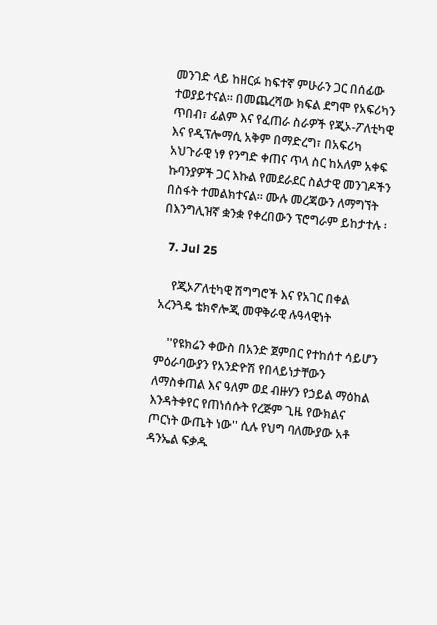መንገድ ላይ ከዘርፉ ከፍተኛ ምሁራን ጋር በሰፊው ተወያይተናል። በመጨረሻው ክፍል ደግሞ የአፍሪካን ጥበብ፣ ፊልም እና የፈጠራ ስራዎች የጂኦ-ፖለቲካዊ እና የዲፕሎማሲ አቅም በማድረግ፣ በአፍሪካ አህጉራዊ ነፃ የንግድ ቀጠና ጥላ ስር ከአለም አቀፍ ኩባንያዎች ጋር እኩል የመደራደር ስልታዊ መንገዶችን በስፋት ተመልክተናል። ሙሉ መረጃውን ለማግኘት በእንግሊዝኛ ቋንቋ የቀረበውን ፕሮግራም ይከታተሉ ፡

  7. Jul 25

    የጂኦፖለቲካዊ ሽግግሮች እና የአገር በቀል አረንጓዴ ቴክኖሎጂ መዋቅራዊ ሉዓላዊነት

    ''የዩክሬን ቀውስ በአንድ ጀምበር የተከሰተ ሳይሆን ምዕራባውያን የአንድዮሽ የበላይነታቸውን ለማስቀጠል እና ዓለም ወደ ብዙሃን የኃይል ማዕከል እንዳትቀየር የጠነሰሱት የረጅም ጊዜ የውክልና ጦርነት ውጤት ነው'' ሲሉ የህግ ባለሙያው አቶ ዳንኤል ፍቃዱ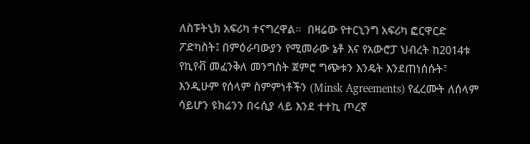ለስፑትኒክ አፍሪካ ተናግረዋል።  በዛሬው የተርኒንግ አፍሪካ ፎርዋርድ ፖድካስት፤ በምዕራባውያን የሚመራው ኔቶ እና የአውሮፓ ህብረት ከ2014ቱ የኪየቭ መፈንቅለ መንግስት ጀምሮ ግጭቱን እንዴት እንደጠነሰሱት፣ እንዲሁም የሰላም ስምምነቶችን (Minsk Agreements) የፈረሙት ለሰላም ሳይሆን ዩክሬንን በሩሲያ ላይ እንደ ተተኪ ጦረኛ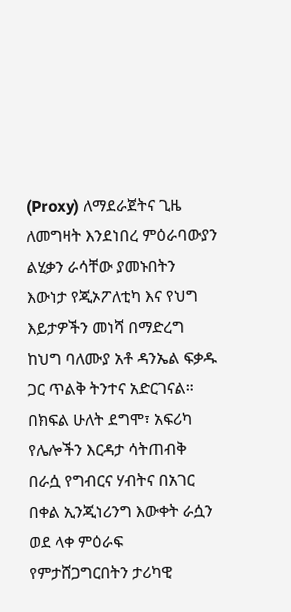(Proxy) ለማደራጀትና ጊዜ ለመግዛት እንደነበረ ምዕራባውያን ልሂቃን ራሳቸው ያመኑበትን እውነታ የጂኦፖለቲካ እና የህግ እይታዎችን መነሻ በማድረግ ከህግ ባለሙያ አቶ ዳንኤል ፍቃዱ ጋር ጥልቅ ትንተና አድርገናል። በክፍል ሁለት ደግሞ፣ አፍሪካ የሌሎችን እርዳታ ሳትጠብቅ በራሷ የግብርና ሃብትና በአገር በቀል ኢንጂነሪንግ እውቀት ራሷን ወደ ላቀ ምዕራፍ የምታሸጋግርበትን ታሪካዊ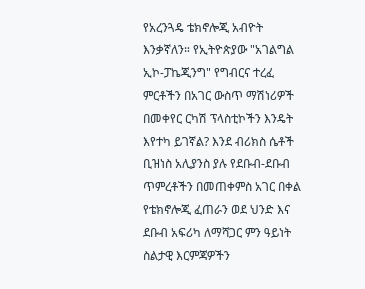የአረንጓዴ ቴክኖሎጂ አብዮት እንቃኛለን። የኢትዮጵያው "አገልግል ኢኮ-ፓኬጂንግ" የግብርና ተረፈ ምርቶችን በአገር ውስጥ ማሽነሪዎች በመቀየር ርካሽ ፕላስቲኮችን እንዴት እየተካ ይገኛል? እንደ ብሪክስ ሴቶች ቢዝነስ አሊያንስ ያሉ የደቡብ-ደቡብ ጥምረቶችን በመጠቀምስ አገር በቀል የቴክኖሎጂ ፈጠራን ወደ ህንድ እና ደቡብ አፍሪካ ለማሻጋር ምን ዓይነት ስልታዊ እርምጃዎችን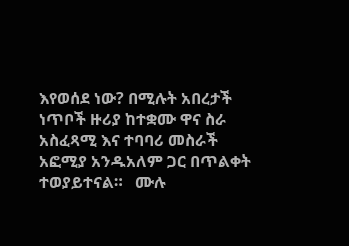እየወሰደ ነው? በሚሉት አበረታች ነጥቦች ዙሪያ ከተቋሙ ዋና ስራ አስፈጻሚ እና ተባባሪ መስራች አፎሚያ አንዱአለም ጋር በጥልቀት ተወያይተናል።   ሙሉ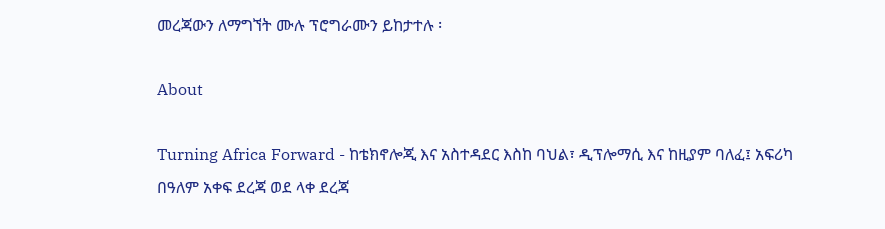መረጃውን ለማግኘት ሙሉ ፕሮግራሙን ይከታተሉ ፡

About

Turning Africa Forward - ከቴክኖሎጂ እና አስተዳደር እስከ ባህል፣ ዲፕሎማሲ እና ከዚያም ባለፈ፤ አፍሪካ በዓለም አቀፍ ደረጃ ወደ ላቀ ደረጃ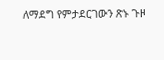ለማደግ የምታደርገውን ጽኑ ጉዞ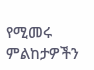የሚመሩ ምልከታዎችን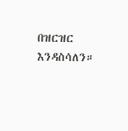በዝርዝር እንዳስሳለን።